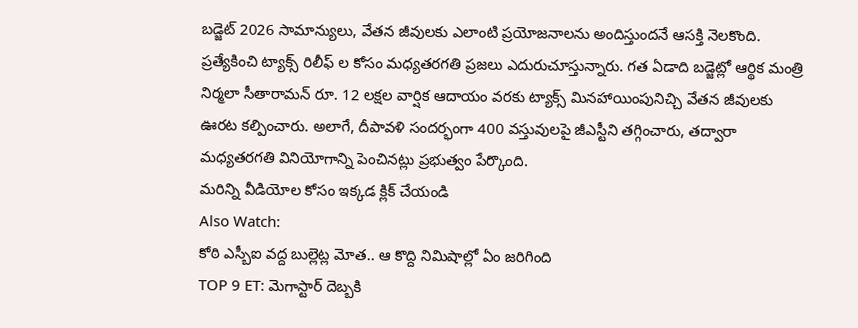బడ్జెట్ 2026 సామాన్యులు, వేతన జీవులకు ఎలాంటి ప్రయోజనాలను అందిస్తుందనే ఆసక్తి నెలకొంది. ప్రత్యేకించి ట్యాక్స్ రిలీఫ్ ల కోసం మధ్యతరగతి ప్రజలు ఎదురుచూస్తున్నారు. గత ఏడాది బడ్జెట్లో ఆర్థిక మంత్రి నిర్మలా సీతారామన్ రూ. 12 లక్షల వార్షిక ఆదాయం వరకు ట్యాక్స్ మినహాయింపునిచ్చి వేతన జీవులకు ఊరట కల్పించారు. అలాగే, దీపావళి సందర్భంగా 400 వస్తువులపై జీఎస్టీని తగ్గించారు, తద్వారా మధ్యతరగతి వినియోగాన్ని పెంచినట్లు ప్రభుత్వం పేర్కొంది.
మరిన్ని వీడియోల కోసం ఇక్కడ క్లిక్ చేయండి
Also Watch:
కోఠి ఎస్బీఐ వద్ద బుల్లెట్ల మోత.. ఆ కొద్ది నిమిషాల్లో ఏం జరిగింది
TOP 9 ET: మెగాస్టార్ దెబ్బకి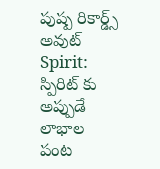పుష్ప రికార్డ్స్ అవుట్
Spirit: స్పిరిట్ కు అప్పుడే లాభాల పంట